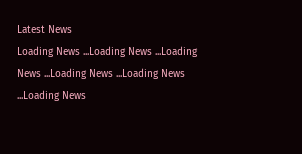Latest News
Loading News ...Loading News ...Loading News ...Loading News ...Loading News ...Loading News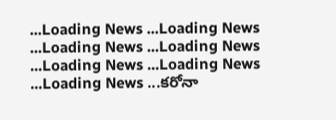...Loading News ...Loading News ...Loading News ...Loading News ...Loading News ...Loading News ...Loading News ...కరోనా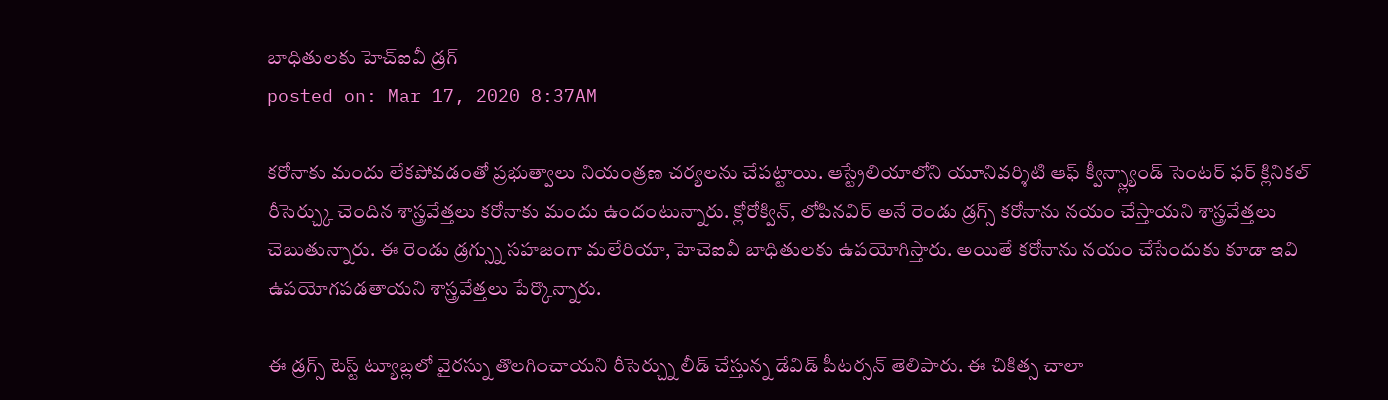బాధితులకు హెచ్ఐవీ డ్రగ్
posted on: Mar 17, 2020 8:37AM

కరోనాకు మందు లేకపోవడంతో ప్రభుత్వాలు నియంత్రణ చర్యలను చేపట్టాయి. ఆస్ట్రేలియాలోని యూనివర్శిటి ఆఫ్ క్వీన్స్ల్యాండ్ సెంటర్ ఫర్ క్లినికల్ రీసెర్చ్కు చెందిన శాస్త్రవేత్తలు కరోనాకు మందు ఉందంటున్నారు. క్లోరోక్విన్, లోపినవిర్ అనే రెండు డ్రగ్స్ కరోనాను నయం చేస్తాయని శాస్త్రవేత్తలు చెబుతున్నారు. ఈ రెండు డ్రగ్స్ను సహజంగా మలేరియా, హెచెఐవీ బాధితులకు ఉపయోగిస్తారు. అయితే కరోనాను నయం చేసేందుకు కూడా ఇవి ఉపయోగపడతాయని శాస్త్రవేత్తలు పేర్కొన్నారు.

ఈ డ్రగ్స్ టెస్ట్ ట్యూబ్లలో వైరస్ను తొలగించాయని రీసెర్చ్ను లీడ్ చేస్తున్న డేవిడ్ పీటర్సన్ తెలిపారు. ఈ చికిత్స చాలా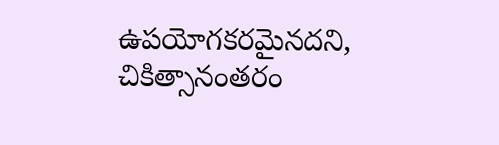ఉపయోగకరమైనదని, చికిత్సానంతరం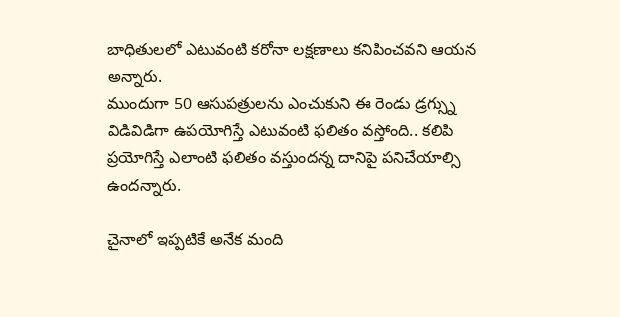బాధితులలో ఎటువంటి కరోనా లక్షణాలు కనిపించవని ఆయన అన్నారు.
ముందుగా 50 ఆసుపత్రులను ఎంచుకుని ఈ రెండు డ్రగ్స్ను విడివిడిగా ఉపయోగిస్తే ఎటువంటి ఫలితం వస్తోంది.. కలిపి ప్రయోగిస్తే ఎలాంటి ఫలితం వస్తుందన్న దానిపై పనిచేయాల్సి ఉందన్నారు.

చైనాలో ఇప్పటికే అనేక మంది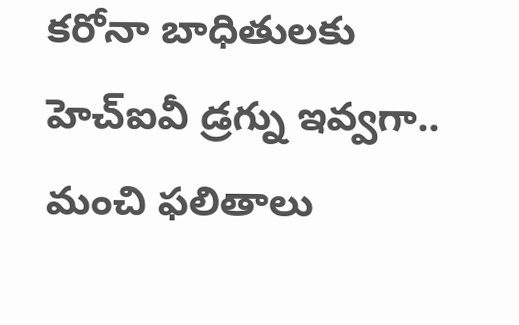కరోనా బాధితులకు హెచ్ఐవీ డ్రగ్ను ఇవ్వగా.. మంచి ఫలితాలు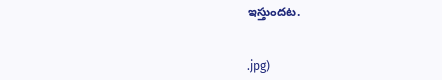ఇస్తుందట.


.jpg)